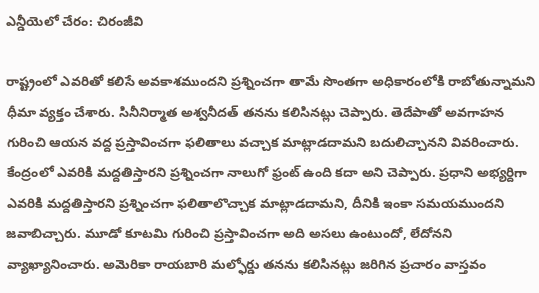ఎన్డీయెలో చేరం: చిరంజీవి

రాష్ట్రంలో ఎవరితో కలిసే అవకాశముందని ప్రశ్నించగా తామే సొంతగా అధికారంలోకి రాబోతున్నామని ధీమా వ్యక్తం చేశారు. సినీనిర్మాత అశ్వనీదత్ తనను కలిసినట్లు చెప్పారు. తెదేపాతో అవగాహన గురించి ఆయన వద్ద ప్రస్తావించగా ఫలితాలు వచ్చాక మాట్లాడదామని బదులిచ్చానని వివరించారు. కేంద్రంలో ఎవరికి మద్దతిస్తారని ప్రశ్నించగా నాలుగో ఫ్రంట్ ఉంది కదా అని చెప్పారు. ప్రధాని అభ్యర్దిగా ఎవరికి మద్దతిస్తారని ప్రశ్నించగా ఫలితాలొచ్చాక మాట్లాడదామని, దీనికి ఇంకా సమయముందని జవాబిచ్చారు. మూడో కూటమి గురించి ప్రస్తావించగా అది అసలు ఉంటుందో, లేదోనని వ్యాఖ్యానించారు. అమెరికా రాయబారి మల్ఫోర్డు తనను కలిసినట్లు జరిగిన ప్రచారం వాస్తవం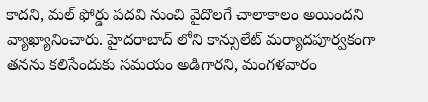కాదని, మల్ ఫోర్డు పదవి నుంచి వైదొలగే చాలాకాలం అయిందని వ్యాఖ్యానించారు. హైదరాబాద్ లోని కాన్సులేట్ మర్యాదపూర్వకంగా తనను కలిసేందుకు సమయం అడిగారని, మంగళవారం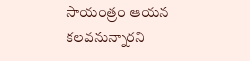సాయంత్రం ఆయన కలవనున్నారని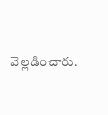వెల్లడించారు.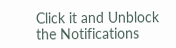Click it and Unblock the Notifications